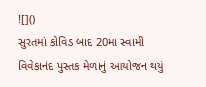![]()
સુરતમાં કોવિડ બાદ 20મા સ્વામી વિવેકાનંદ પુસ્તક મેળાનું આયોજન થયું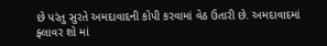છે પરંતુ સુરતે અમદાવાદની કોપી કરવામાં વેઠ ઉતારી છે. અમદાવાદમાં ફ્લાવર શો માં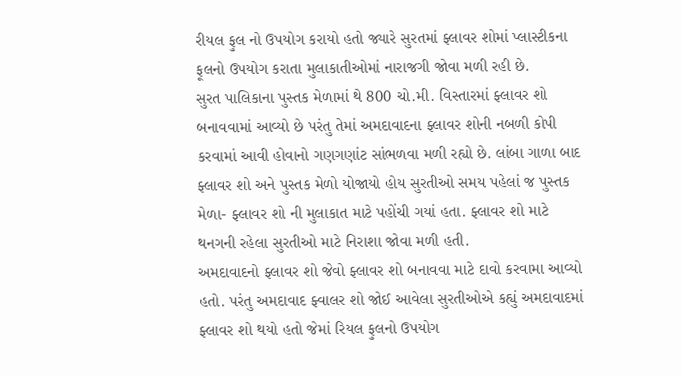રીયલ ફુલ નો ઉપયોગ કરાયો હતો જ્યારે સુરતમાં ફ્લાવર શોમાં પ્લાસ્ટીકના ફૂલનો ઉપયોગ કરાતા મુલાકાતીઓમાં નારાજગી જોવા મળી રહી છે.
સુરત પાલિકાના પુસ્તક મેળામાં થે 800 ચો.મી. વિસ્તારમાં ફ્લાવર શો બનાવવામાં આવ્યો છે પરંતુ તેમાં અમદાવાદના ફ્લાવર શોની નબળી કોપી કરવામાં આવી હોવાનો ગણગણાંટ સાંભળવા મળી રહ્યો છે. લાંબા ગાળા બાદ ફ્લાવર શો અને પુસ્તક મેળો યોજાયો હોય સુરતીઓ સમય પહેલાં જ પુસ્તક મેળા- ફ્લાવર શો ની મુલાકાત માટે પહોંચી ગયાં હતા. ફ્લાવર શો માટે થનગની રહેલા સુરતીઓ માટે નિરાશા જોવા મળી હતી.
અમદાવાદનો ફ્લાવર શો જેવો ફ્લાવર શો બનાવવા માટે દાવો કરવામા આવ્યો હતો. પરંતુ અમદાવાદ ફ્વાલર શો જોઈ આવેલા સુરતીઓએ કહ્યું અમદાવાદમાં ફ્લાવર શો થયો હતો જેમાં રિયલ ફુલનો ઉપયોગ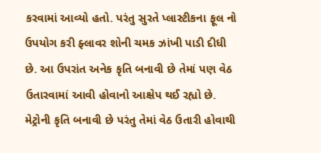કરવામાં આવ્યો હતો. પરંતુ સુરતે પ્લાસ્ટીકના ફૂલ નો ઉપયોગ કરી ફ્લાવર શોની ચમક ઝાંખી પાડી દીધી છે. આ ઉપરાંત અનેક કૃતિ બનાવી છે તેમાં પણ વેઠ ઉતારવામાં આવી હોવાનો આક્ષેપ થઈ રહ્યો છે. મેટ્રોની કૃતિ બનાવી છે પરંતુ તેમાં વેઠ ઉતારી હોવાથી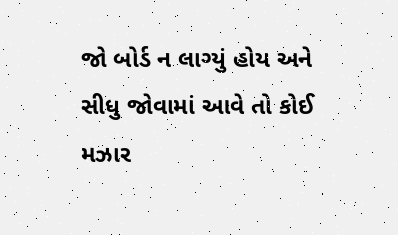જો બોર્ડ ન લાગ્યું હોય અને સીધુ જોવામાં આવે તો કોઈ મઝાર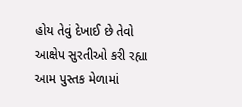હોય તેવું દેખાઈ છે તેવો આક્ષેપ સુરતીઓ કરી રહ્યા આમ પુસ્તક મેળામાં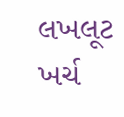લખલૂટ ખર્ચ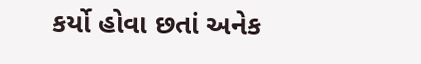કર્યો હોવા છતાં અનેક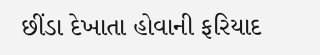છીંડા દેખાતા હોવાની ફરિયાદ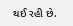થઈ રહી છે.